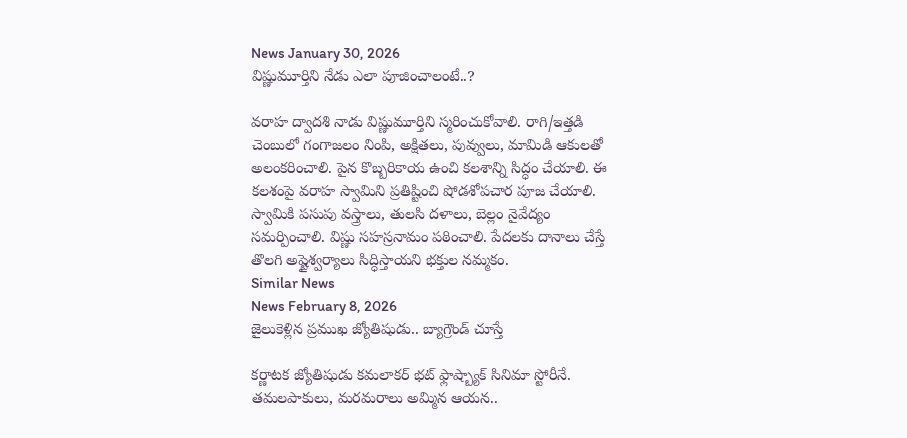News January 30, 2026
విష్ణుమూర్తిని నేడు ఎలా పూజించాలంటే..?

వరాహ ద్వాదశి నాడు విష్ణుమూర్తిని స్మరించుకోవాలి. రాగి/ఇత్తడి చెంబులో గంగాజలం నింపి, అక్షితలు, పువ్వులు, మామిడి ఆకులతో అలంకరించాలి. పైన కొబ్బరికాయ ఉంచి కలశాన్ని సిద్ధం చేయాలి. ఈ కలశంపై వరాహ స్వామిని ప్రతిష్టించి షోడశోపచార పూజ చేయాలి. స్వామికి పసుపు వస్త్రాలు, తులసి దళాలు, బెల్లం నైవేద్యం సమర్పించాలి. విష్ణు సహస్రనామం పఠించాలి. పేదలకు దానాలు చేస్తే తొలగి అష్టైశ్వర్యాలు సిద్ధిస్తాయని భక్తుల నమ్మకం.
Similar News
News February 8, 2026
జైలుకెళ్లిన ప్రముఖ జ్యోతిషుడు.. బ్యాగ్రౌండ్ చూస్తే

కర్ణాటక జ్యోతిషుడు కమలాకర్ భట్ ఫ్లాష్బ్యాక్ సినిమా స్టోరీనే. తమలపాకులు, మరమరాలు అమ్మిన ఆయన..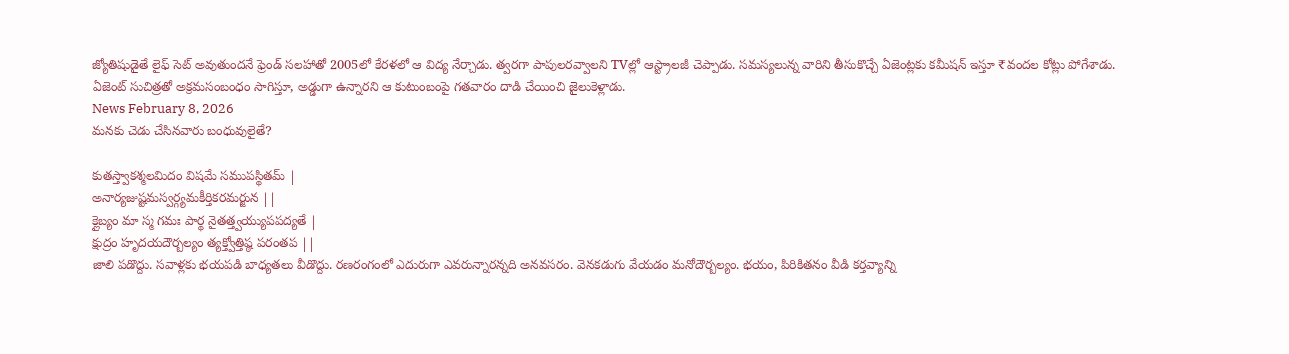జ్యోతిషుడైతే లైఫ్ సెట్ అవుతుందనే ఫ్రెండ్ సలహాతో 2005లో కేరళలో ఆ విద్య నేర్చాడు. త్వరగా పాపులరవ్వాలని TVల్లో ఆస్ట్రాలజీ చెప్పాడు. సమస్యలున్న వారిని తీసుకొచ్చే ఏజెంట్లకు కమీషన్ ఇస్తూ ₹వందల కోట్లు పోగేశాడు. ఏజెంట్ సుచిత్రతో అక్రమసంబంధం సాగిస్తూ, అడ్డుగా ఉన్నారని ఆ కుటుంబంపై గతవారం దాడి చేయించి జైలుకెళ్లాడు.
News February 8, 2026
మనకు చెడు చేసినవారు బంధువులైతే?

కుతస్త్వాకశ్మలమిదం విషమే సముపస్థితమ్ |
అనార్యజుష్టమస్వర్గ్యమకీర్తికరమర్జున ||
క్లైబ్యం మా స్మ గమః పార్థ నైతత్త్వయ్యుపపద్యతే |
క్షుద్రం హృదయదౌర్బల్యం త్యక్త్వోత్తిష్ఠ పరంతప ||
జాలి పడొద్దు. సవాళ్లకు భయపడి బాధ్యతలు వీడొద్దు. రణరంగంలో ఎదురుగా ఎవరున్నారన్నది అనవసరం. వెనకడుగు వేయడం మనోదౌర్బల్యం. భయం, పిరికితనం వీడి కర్తవ్యాన్ని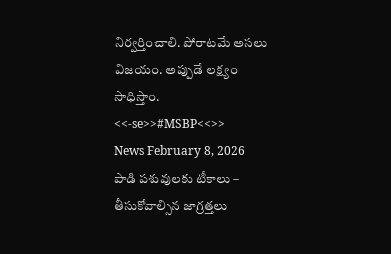నిర్వర్తించాలి. పోరాటమే అసలు విజయం. అప్పుడే లక్ష్యం సాధిస్తాం. <<-se>>#MSBP<<>>
News February 8, 2026
పాడి పశువులకు టీకాలు – తీసుకోవాల్సిన జాగ్రత్తలు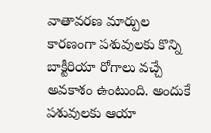వాతావరణ మార్పుల కారణంగా పశువులకు కొన్ని బాక్టీరియా రోగాలు వచ్చే అవకాశం ఉంటుంది. అందుకే పశువులకు ఆయా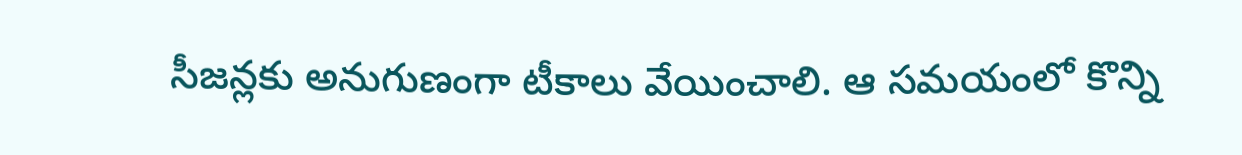సీజన్లకు అనుగుణంగా టీకాలు వేయించాలి. ఆ సమయంలో కొన్ని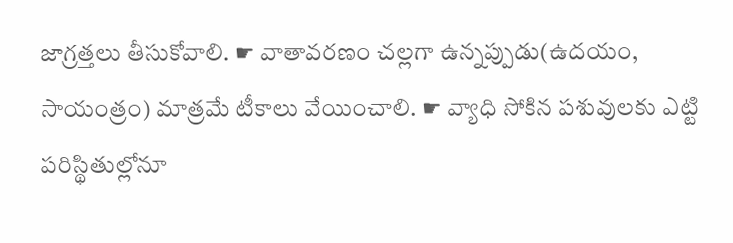జాగ్రత్తలు తీసుకోవాలి. ☛ వాతావరణం చల్లగా ఉన్నప్పుడు(ఉదయం, సాయంత్రం) మాత్రమే టీకాలు వేయించాలి. ☛ వ్యాధి సోకిన పశువులకు ఎట్టి పరిస్థితుల్లోనూ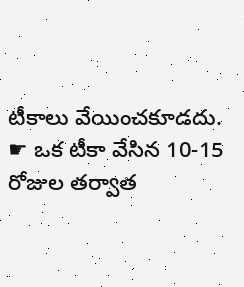టీకాలు వేయించకూడదు. ☛ ఒక టీకా వేసిన 10-15 రోజుల తర్వాత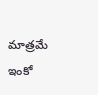మాత్రమే ఇంకో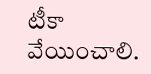టీకా వేయించాలి.